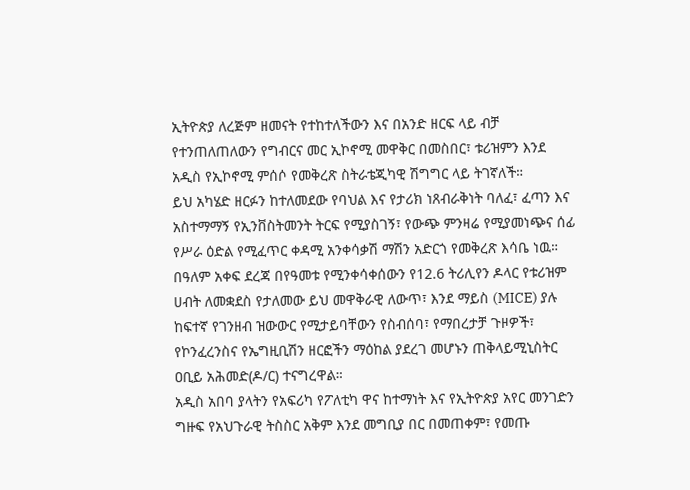ኢትዮጵያ ለረጅም ዘመናት የተከተለችውን እና በአንድ ዘርፍ ላይ ብቻ የተንጠለጠለውን የግብርና መር ኢኮኖሚ መዋቅር በመስበር፣ ቱሪዝምን እንደ አዲስ የኢኮኖሚ ምሰሶ የመቅረጽ ስትራቴጂካዊ ሽግግር ላይ ትገኛለች።
ይህ አካሄድ ዘርፉን ከተለመደው የባህል እና የታሪክ ነጸብራቅነት ባለፈ፣ ፈጣን እና አስተማማኝ የኢንቨስትመንት ትርፍ የሚያስገኝ፣ የውጭ ምንዛሬ የሚያመነጭና ሰፊ የሥራ ዕድል የሚፈጥር ቀዳሚ አንቀሳቃሽ ማሽን አድርጎ የመቅረጽ እሳቤ ነዉ።
በዓለም አቀፍ ደረጃ በየዓመቱ የሚንቀሳቀሰውን የ12.6 ትሪሊየን ዶላር የቱሪዝም ሀብት ለመቋደስ የታለመው ይህ መዋቅራዊ ለውጥ፣ እንደ ማይስ (MICE) ያሉ ከፍተኛ የገንዘብ ዝውውር የሚታይባቸውን የስብሰባ፣ የማበረታቻ ጉዞዎች፣ የኮንፈረንስና የኤግዚቢሽን ዘርፎችን ማዕከል ያደረገ መሆኑን ጠቅላይሚኒስትር ዐቢይ አሕመድ(ዶ/ር) ተናግረዋል።
አዲስ አበባ ያላትን የአፍሪካ የፖለቲካ ዋና ከተማነት እና የኢትዮጵያ አየር መንገድን ግዙፍ የአህጉራዊ ትስስር አቅም እንደ መግቢያ በር በመጠቀም፣ የመጡ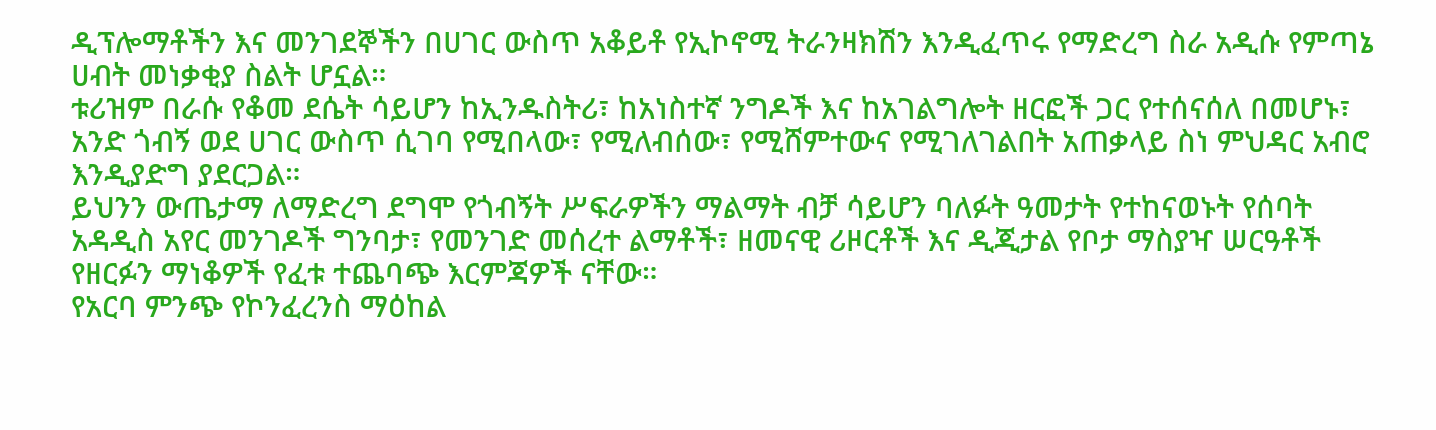ዲፕሎማቶችን እና መንገደኞችን በሀገር ውስጥ አቆይቶ የኢኮኖሚ ትራንዛክሽን እንዲፈጥሩ የማድረግ ስራ አዲሱ የምጣኔ ሀብት መነቃቂያ ስልት ሆኗል።
ቱሪዝም በራሱ የቆመ ደሴት ሳይሆን ከኢንዱስትሪ፣ ከአነስተኛ ንግዶች እና ከአገልግሎት ዘርፎች ጋር የተሰናሰለ በመሆኑ፣ አንድ ጎብኝ ወደ ሀገር ውስጥ ሲገባ የሚበላው፣ የሚለብሰው፣ የሚሸምተውና የሚገለገልበት አጠቃላይ ስነ ምህዳር አብሮ እንዲያድግ ያደርጋል።
ይህንን ውጤታማ ለማድረግ ደግሞ የጎብኝት ሥፍራዎችን ማልማት ብቻ ሳይሆን ባለፉት ዓመታት የተከናወኑት የሰባት አዳዲስ አየር መንገዶች ግንባታ፣ የመንገድ መሰረተ ልማቶች፣ ዘመናዊ ሪዞርቶች እና ዲጂታል የቦታ ማስያዣ ሠርዓቶች የዘርፉን ማነቆዎች የፈቱ ተጨባጭ እርምጃዎች ናቸው።
የአርባ ምንጭ የኮንፈረንስ ማዕከል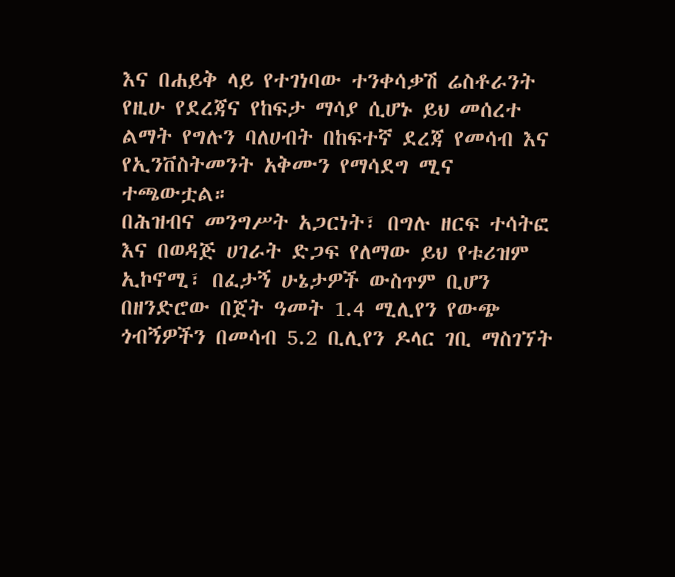እና በሐይቅ ላይ የተገነባው ተንቀሳቃሽ ሬስቶራንት የዚሁ የደረጃና የከፍታ ማሳያ ሲሆኑ ይህ መሰረተ ልማት የግሉን ባለሀብት በከፍተኛ ደረጃ የመሳብ እና የኢንቨስትመንት አቅሙን የማሳደግ ሚና ተጫውቷል።
በሕዝብና መንግሥት አጋርነት፣ በግሉ ዘርፍ ተሳትፎ እና በወዳጅ ሀገራት ድጋፍ የለማው ይህ የቱሪዝም ኢኮኖሚ፣ በፈታኝ ሁኔታዎች ውስጥም ቢሆን በዘንድሮው በጀት ዓመት 1.4 ሚሊየን የውጭ ጎብኝዎችን በመሳብ 5.2 ቢሊየን ዶላር ገቢ ማስገኘት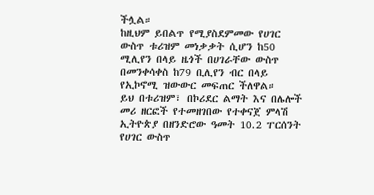ችሏል።
ከዚህም ይበልጥ የሚያስደምመው የሀገር ውስጥ ቱሪዝም መነቃቃት ሲሆን ከ50 ሚሊየን በላይ ዜጎች በሀገራቸው ውስጥ በመንቀሳቀስ ከ79 ቢሊየን ብር በላይ የኢኮኖሚ ዝውውር መፍጠር ችለዋል።
ይህ በቱሪዝም፣ በኮሪደር ልማት እና በሌሎች መሪ ዘርፎች የተመዘገበው የተቀናጀ ምላሽ ኢትዮጵያ በዘንድሮው ዓመት 10.2 ፐርሰንት የሀገር ውስጥ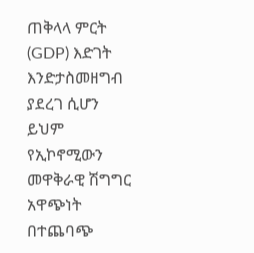ጠቅላላ ምርት (GDP) እድገት እንድታስመዘግብ ያደረገ ሲሆን ይህም የኢኮኖሚውን መዋቅራዊ ሽግግር አዋጭነት በተጨባጭ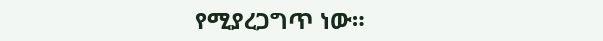የሚያረጋግጥ ነው።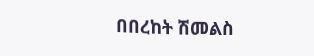በበረከት ሽመልስ